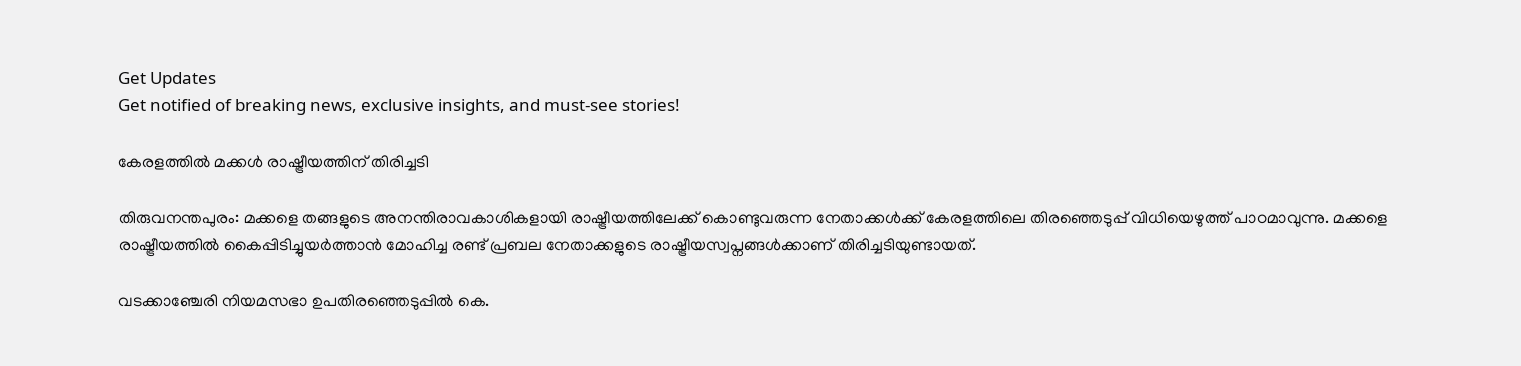Get Updates
Get notified of breaking news, exclusive insights, and must-see stories!

കേരളത്തില്‍ മക്കള്‍ രാഷ്ട്രീയത്തിന് തിരിച്ചടി

തിരുവനന്തപുരം: മക്കളെ തങ്ങളുടെ അനന്തിരാവകാശികളായി രാഷ്ട്രീയത്തിലേക്ക് കൊണ്ടുവരുന്ന നേതാക്കള്‍ക്ക് കേരളത്തിലെ തിരഞ്ഞെടുപ്പ് വിധിയെഴുത്ത് പാഠമാവുന്നു. മക്കളെ രാഷ്ട്രീയത്തില്‍ കൈപ്പിടിച്ചുയര്‍ത്താന്‍ മോഹിച്ച രണ്ട് പ്രബല നേതാക്കളുടെ രാഷ്ട്രീയസ്വപ്നങ്ങള്‍ക്കാണ് തിരിച്ചടിയുണ്ടായത്.

വടക്കാഞ്ചേരി നിയമസഭാ ഉപതിരഞ്ഞെടുപ്പില്‍ കെ.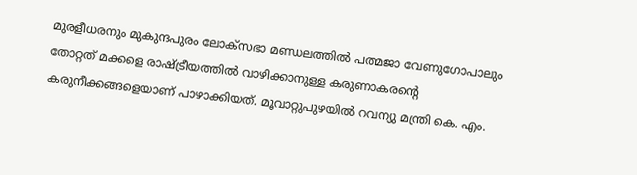മുരളീധരനും മുകുന്ദപുരം ലോക്സഭാ മണ്ഡലത്തില്‍ പത്മജാ വേണുഗോപാലും തോറ്റത് മക്കളെ രാഷ്ട്രീയത്തില്‍ വാഴിക്കാനുള്ള കരുണാകരന്റെ കരുനീക്കങ്ങളെയാണ് പാഴാക്കിയത്. മൂവാറ്റുപുഴയില്‍ റവന്യു മന്ത്രി കെ. എം.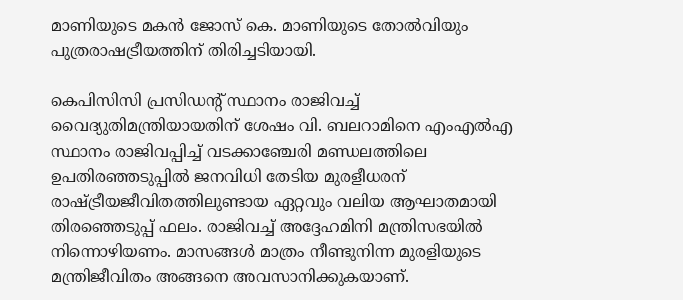മാണിയുടെ മകന്‍ ജോസ് കെ. മാണിയുടെ തോല്‍വിയും പുത്രരാഷട്രീയത്തിന് തിരിച്ചടിയായി.

കെപിസിസി പ്രസിഡന്റ് സ്ഥാനം രാജിവച്ച് വൈദ്യുതിമന്ത്രിയായതിന് ശേഷം വി. ബലറാമിനെ എംഎല്‍എ സ്ഥാനം രാജിവപ്പിച്ച് വടക്കാഞ്ചേരി മണ്ഡലത്തിലെ ഉപതിരഞ്ഞടുപ്പില്‍ ജനവിധി തേടിയ മുരളീധരന് രാഷ്ട്രീയജീവിതത്തിലുണ്ടായ ഏറ്റവും വലിയ ആഘാതമായി തിരഞ്ഞെടുപ്പ് ഫലം. രാജിവച്ച് അദ്ദേഹമിനി മന്ത്രിസഭയില്‍ നിന്നൊഴിയണം. മാസങ്ങള്‍ മാത്രം നീണ്ടുനിന്ന മുരളിയുടെ മന്ത്രിജീവിതം അങ്ങനെ അവസാനിക്കുകയാണ്.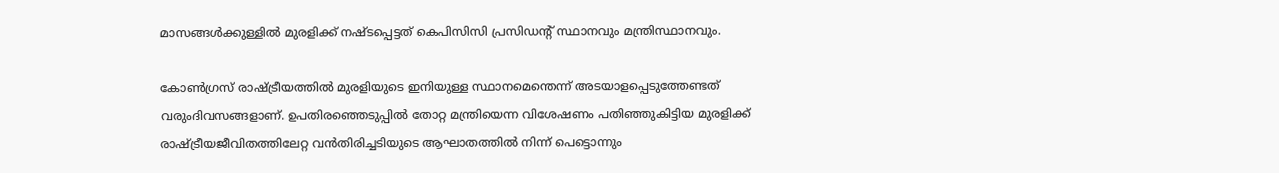മാസങ്ങള്‍ക്കുള്ളില്‍ മുരളിക്ക് നഷ്ടപ്പെട്ടത് കെപിസിസി പ്രസിഡന്റ് സ്ഥാനവും മന്ത്രിസ്ഥാനവും.

കോണ്‍ഗ്രസ് രാഷ്ട്രീയത്തില്‍ മുരളിയുടെ ഇനിയുള്ള സ്ഥാനമെന്തെന്ന് അടയാളപ്പെടുത്തേണ്ടത് വരുംദിവസങ്ങളാണ്. ഉപതിരഞ്ഞെടുപ്പില്‍ തോറ്റ മന്ത്രിയെന്ന വിശേഷണം പതിഞ്ഞുകിട്ടിയ മുരളിക്ക് രാഷ്ട്രീയജീവിതത്തിലേറ്റ വന്‍തിരിച്ചടിയുടെ ആഘാതത്തില്‍ നിന്ന് പെട്ടൊന്നും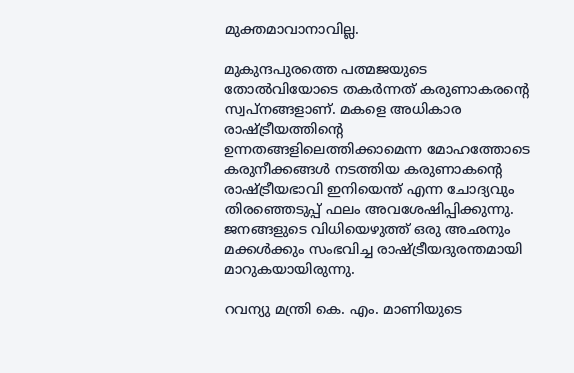മുക്തമാവാനാവില്ല.

മുകുന്ദപുരത്തെ പത്മജയുടെ തോല്‍വിയോടെ തകര്‍ന്നത് കരുണാകരന്റെ സ്വപ്നങ്ങളാണ്. മകളെ അധികാര രാഷ്ട്രീയത്തിന്റെ ഉന്നതങ്ങളിലെത്തിക്കാമെന്ന മോഹത്തോടെ കരുനീക്കങ്ങള്‍ നടത്തിയ കരുണാകന്റെ രാഷ്ട്രീയഭാവി ഇനിയെന്ത് എന്ന ചോദ്യവും തിരഞ്ഞെടുപ്പ് ഫലം അവശേഷിപ്പിക്കുന്നു. ജനങ്ങളുടെ വിധിയെഴുത്ത് ഒരു അഛനും മക്കള്‍ക്കും സംഭവിച്ച രാഷ്ട്രീയദുരന്തമായി മാറുകയായിരുന്നു.

റവന്യു മന്ത്രി കെ. എം. മാണിയുടെ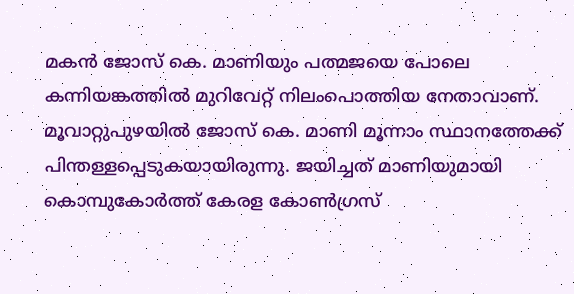മകന്‍ ജോസ് കെ. മാണിയും പത്മജയെ പോലെ കന്നിയങ്കത്തില്‍ മുറിവേറ്റ് നിലംപൊത്തിയ നേതാവാണ്. മൂവാറ്റുപുഴയില്‍ ജോസ് കെ. മാണി മൂന്നാം സ്ഥാനത്തേക്ക് പിന്തള്ളപ്പെടുകയായിരുന്നു. ജയിച്ചത് മാണിയുമായി കൊമ്പുകോര്‍ത്ത് കേരള കോണ്‍ഗ്രസ്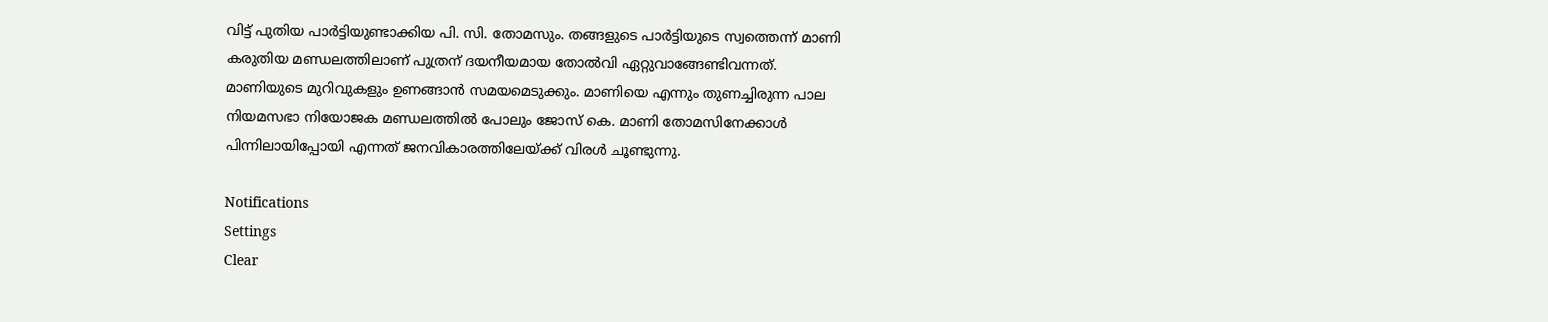വിട്ട് പുതിയ പാര്‍ട്ടിയുണ്ടാക്കിയ പി. സി. തോമസും. തങ്ങളുടെ പാര്‍ട്ടിയുടെ സ്വത്തെന്ന് മാണി കരുതിയ മണ്ഡലത്തിലാണ് പുത്രന് ദയനീയമായ തോല്‍വി ഏറ്റുവാങ്ങേണ്ടിവന്നത്. മാണിയുടെ മുറിവുകളും ഉണങ്ങാന്‍ സമയമെടുക്കും. മാണിയെ എന്നും തുണച്ചിരുന്ന പാല നിയമസഭാ നിയോജക മണ്ഡലത്തില്‍ പോലും ജോസ് കെ. മാണി തോമസിനേക്കാള്‍ പിന്നിലായിപ്പോയി എന്നത് ജനവികാരത്തിലേയ്ക്ക് വിരള്‍ ചൂണ്ടുന്നു.

Notifications
Settings
Clear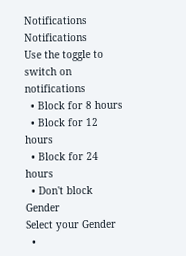Notifications
Notifications
Use the toggle to switch on notifications
  • Block for 8 hours
  • Block for 12 hours
  • Block for 24 hours
  • Don't block
Gender
Select your Gender
  •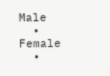Male
  • Female
  •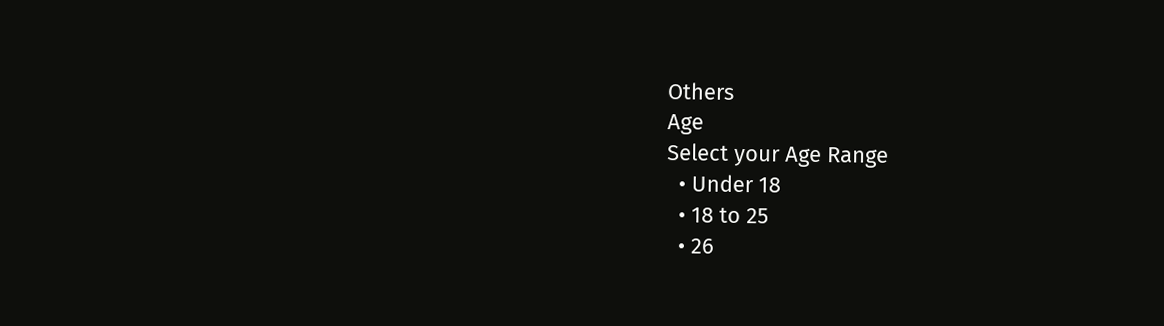Others
Age
Select your Age Range
  • Under 18
  • 18 to 25
  • 26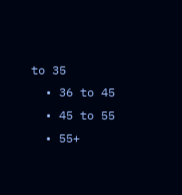to 35
  • 36 to 45
  • 45 to 55
  • 55+